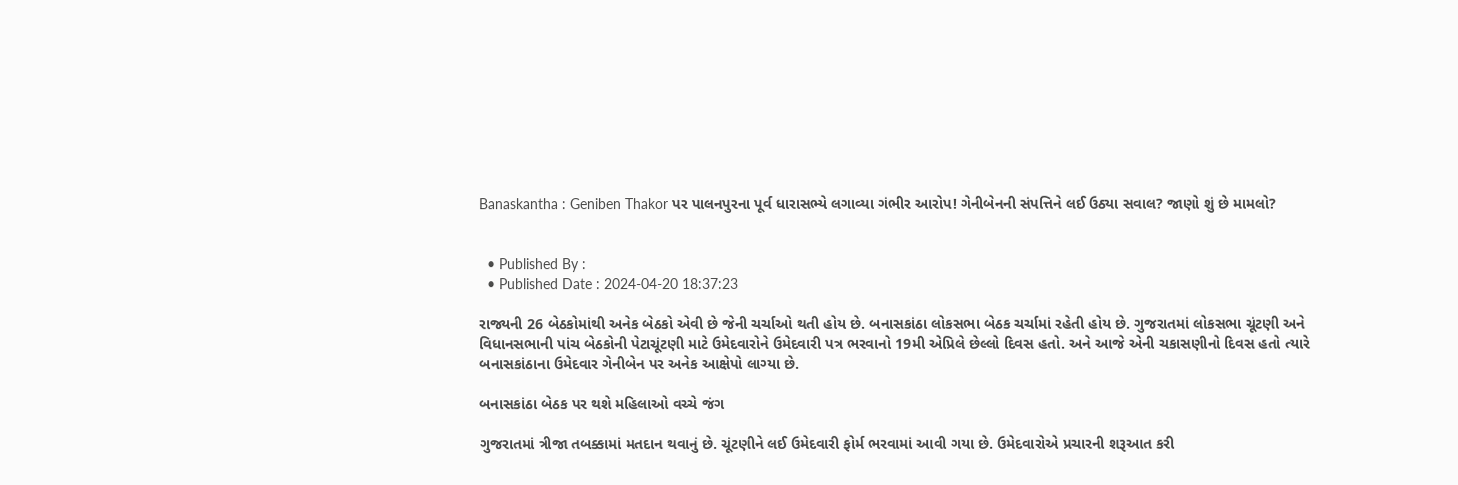Banaskantha : Geniben Thakor પર પાલનપુરના પૂર્વ ધારાસભ્યે લગાવ્યા ગંભીર આરોપ! ગેનીબેનની સંપત્તિને લઈ ઉઠ્યા સવાલ? જાણો શું છે મામલો?


  • Published By :
  • Published Date : 2024-04-20 18:37:23

રાજ્યની 26 બેઠકોમાંથી અનેક બેઠકો એવી છે જેની ચર્ચાઓ થતી હોય છે. બનાસકાંઠા લોકસભા બેઠક ચર્ચામાં રહેતી હોય છે. ગુજરાતમાં લોકસભા ચૂંટણી અને વિધાનસભાની પાંચ બેઠકોની પેટાચૂંટણી માટે ઉમેદવારોને ઉમેદવારી પત્ર ભરવાનો 19મી એપ્રિલે છેલ્લો દિવસ હતો. અને આજે એની ચકાસણીનો દિવસ હતો ત્યારે બનાસકાંઠાના ઉમેદવાર ગેનીબેન પર અનેક આક્ષેપો લાગ્યા છે.

બનાસકાંઠા બેઠક પર થશે મહિલાઓ વચ્ચે જંગ

ગુજરાતમાં ત્રીજા તબક્કામાં મતદાન થવાનું છે. ચૂંટણીને લઈ ઉમેદવારી ફોર્મ ભરવામાં આવી ગયા છે. ઉમેદવારોએ પ્રચારની શરૂઆત કરી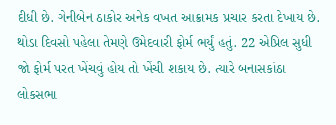દીધી છે. ગેનીબેન ઠાકોર અનેક વખત આક્રામક પ્રચાર કરતા દેખાય છે. થોડા દિવસો પહેલા તેમણે ઉમેદવારી ફોર્મ ભર્યું હતું. 22 એપ્રિલ સુધી જો ફોર્મ પરત ખેંચવું હોય તો ખેંચી શકાય છે. ત્યારે બનાસકાંઠા લોકસભા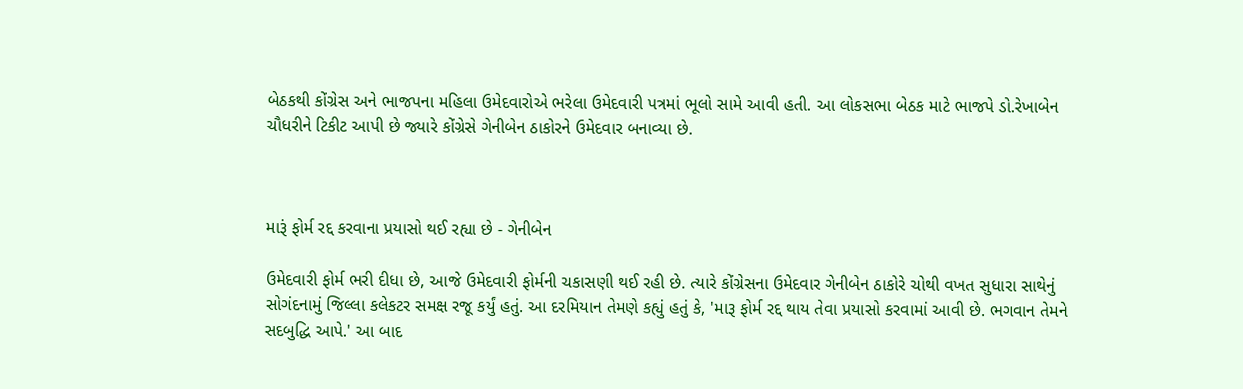બેઠકથી કોંગ્રેસ અને ભાજપના મહિલા ઉમેદવારોએ ભરેલા ઉમેદવારી પત્રમાં ભૂલો સામે આવી હતી. આ લોકસભા બેઠક માટે ભાજપે ડો.રેખાબેન ચૌધરીને ટિકીટ આપી છે જ્યારે કોંગ્રેસે ગેનીબેન ઠાકોરને ઉમેદવાર બનાવ્યા છે.



મારૂં ફોર્મ રદ્દ કરવાના પ્રયાસો થઈ રહ્યા છે - ગેનીબેન

ઉમેદવારી ફોર્મ ભરી દીધા છે, આજે ઉમેદવારી ફોર્મની ચકાસણી થઈ રહી છે. ત્યારે કોંગ્રેસના ઉમેદવાર ગેનીબેન ઠાકોરે ચોથી વખત સુધારા સાથેનું સોગંદનામું જિલ્લા કલેકટર સમક્ષ રજૂ કર્યું હતું. આ દરમિયાન તેમણે કહ્યું હતું કે, 'મારૂ ફોર્મ રદ્દ થાય તેવા પ્રયાસો કરવામાં આવી છે. ભગવાન તેમને સદબુદ્ધિ આપે.' આ બાદ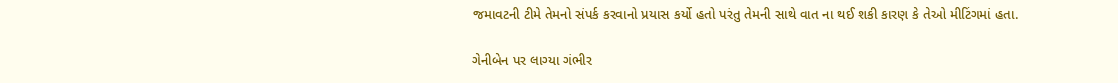જમાવટની ટીમે તેમનો સંપર્ક કરવાનો પ્રયાસ કર્યો હતો પરંતુ તેમની સાથે વાત ના થઈ શકી કારણ કે તેઓ મીટિંગમાં હતા.

ગેનીબેન પર લાગ્યા ગંભીર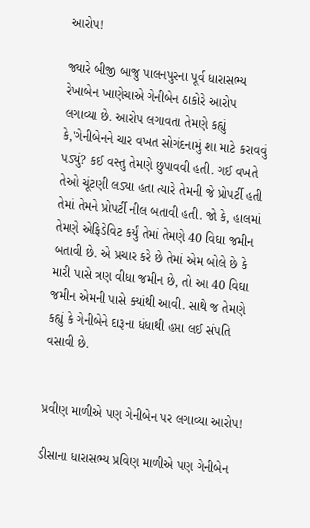આરોપ!

જ્યારે બીજી બાજુ પાલનપુરના પૂર્વ ધારાસભ્ય રેખાબેન ખાણેચાએ ગેનીબેન ઠાકોરે આરોપ લગાવ્યા છે. આરોપ લગાવતા તેમણે કહ્યું કે,'ગેનીબેનને ચાર વખત સોગંદનામું શા માટે કરાવવું પડ્યું? કઈ વસ્તુ તેમણે છુપાવવી હતી. ગઈ વખતે તેઓ ચૂંટણી લડ્યા હતા ત્યારે તેમની જે પ્રોપર્ટી હતી તેમાં તેમને પ્રોપર્ટી નીલ બતાવી હતી. જો કે, હાલમાં તેમણે એફિડેવિટ કર્યું તેમાં તેમણે 40 વિઘા જમીન બતાવી છે. એ પ્રચાર કરે છે તેમાં એમ બોલે છે કે મારી પાસે ત્રણ વીધા જમીન છે, તો આ 40 વિઘા જમીન એમની પાસે ક્યાંથી આવી. સાથે જ તેમણે કહ્યું કે ગેનીબેને દારૂના ધંધાથી હપ્તા લઈ સંપતિ વસાવી છે.


પ્રવીણ માળીએ પણ ગેનીબેન પર લગાવ્યા આરોપ!

ડીસાના ધારાસભ્ય પ્રવિણ માળીએ પણ ગેનીબેન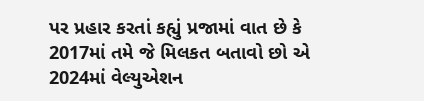પર પ્રહાર કરતાં કહ્યું પ્રજામાં વાત છે કે 2017માં તમે જે મિલકત બતાવો છો એ 2024માં વેલ્યુએશન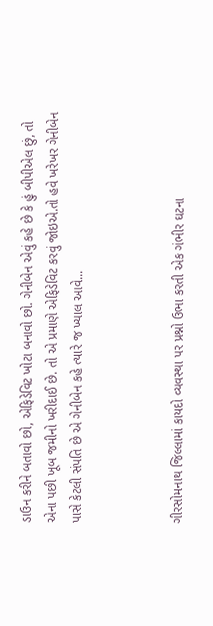ડાઉન કરીને બતાવો છો, એફિડેવિટ ખોટા બનાવો છો. ગેનીબેન એવું કહે છે કે હું બીપીએલ છું, તો એના પછી ખૂબ જમીનો ખરીદાઈ છે. તો એ પ્રમાણે એફિડેવિટ કરવું જોઇએ.તો હવે ખરેખર ગેનીબેન પાસે કેટલી સંપતિ છે એ ગેનીબેન કહે ત્યારે જ ખ્યાલ આવે...



ગીરસોમનાથ જિલ્લામાં કાયદો વ્યવસ્થા પર પ્રશ્નો ઉભા કરતી એક ગંભીર ઘટના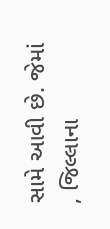સામે આવી છે. જેમાં , જિલ્લાના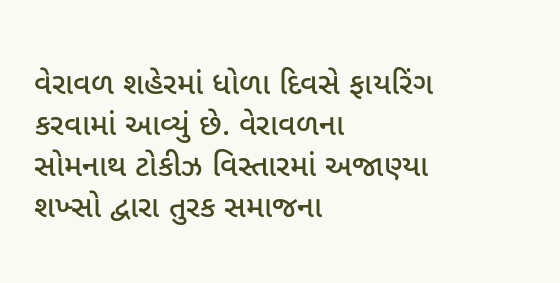વેરાવળ શહેરમાં ધોળા દિવસે ફાયરિંગ કરવામાં આવ્યું છે. વેરાવળના સોમનાથ ટોકીઝ વિસ્તારમાં અજાણ્યા શખ્સો દ્વારા તુરક સમાજના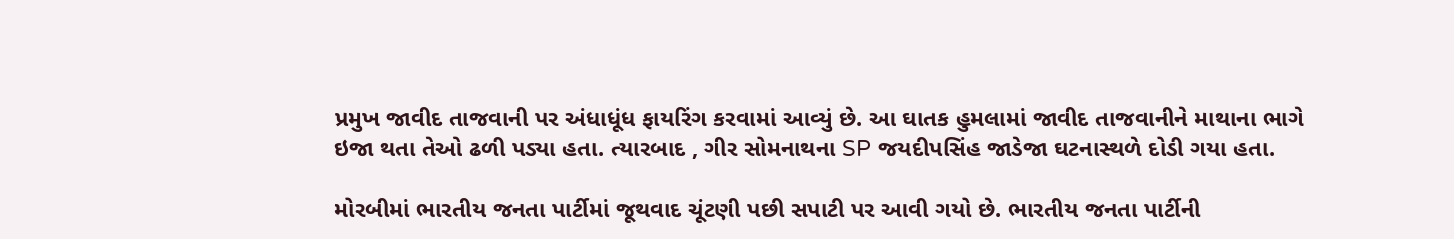પ્રમુખ જાવીદ તાજવાની પર અંધાધૂંધ ફાયરિંગ કરવામાં આવ્યું છે. આ ઘાતક હુમલામાં જાવીદ તાજવાનીને માથાના ભાગે ઇજા થતા તેઓ ઢળી પડ્યા હતા. ત્યારબાદ , ગીર સોમનાથના SP જયદીપસિંહ જાડેજા ઘટનાસ્થળે દોડી ગયા હતા.

મોરબીમાં ભારતીય જનતા પાર્ટીમાં જૂથવાદ ચૂંટણી પછી સપાટી પર આવી ગયો છે. ભારતીય જનતા પાર્ટીની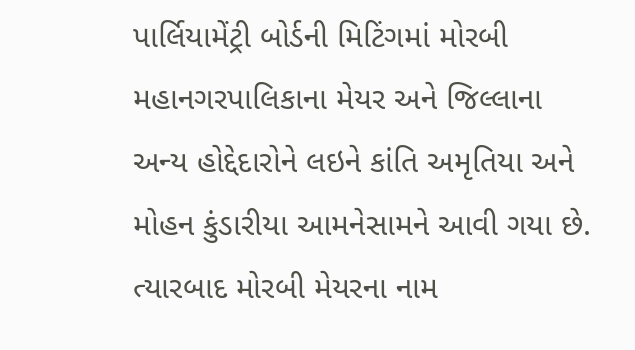પાર્લિયામેંટ્રી બોર્ડની મિટિંગમાં મોરબી મહાનગરપાલિકાના મેયર અને જિલ્લાના અન્ય હોદ્દેદારોને લઇને કાંતિ અમૃતિયા અને મોહન કુંડારીયા આમનેસામને આવી ગયા છે. ત્યારબાદ મોરબી મેયરના નામ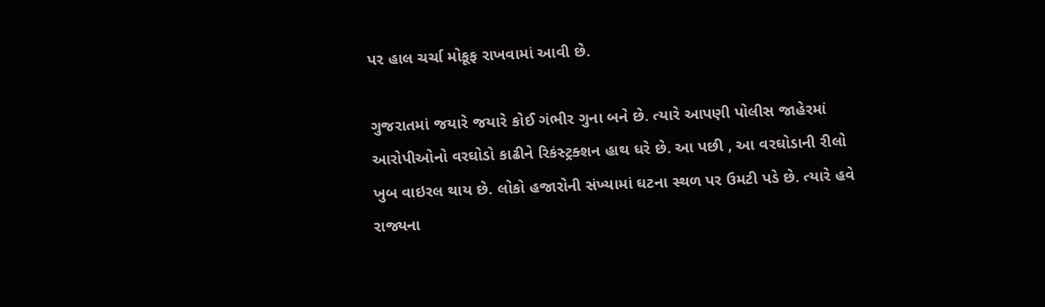પર હાલ ચર્ચા મોકૂફ રાખવામાં આવી છે.

ગુજરાતમાં જયારે જયારે કોઈ ગંભીર ગુના બને છે. ત્યારે આપણી પોલીસ જાહેરમાં આરોપીઓનો વરઘોડો કાઢીને રિકંસ્ટ્રક્શન હાથ ધરે છે. આ પછી , આ વરઘોડાની રીલો ખુબ વાઇરલ થાય છે. લોકો હજારોની સંખ્યામાં ઘટના સ્થળ પર ઉમટી પડે છે. ત્યારે હવે રાજ્યના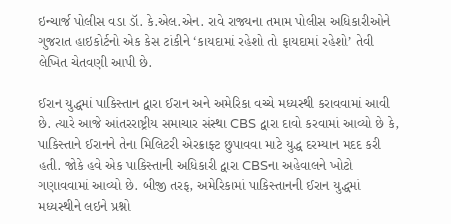ઇન્ચાર્જ પોલીસ વડા ડૉ. કે.એલ.એન. રાવે રાજ્યના તમામ પોલીસ અધિકારીઓને ગુજરાત હાઇકોર્ટનો એક કેસ ટાંકીને ‘કાયદામાં રહેશો તો ફાયદામાં રહેશો’ તેવી લેખિત ચેતવણી આપી છે.

ઈરાન યુદ્ધમાં પાકિસ્તાન દ્વારા ઈરાન અને અમેરિકા વચ્ચે મધ્યસ્થી કરાવવામાં આવી છે. ત્યારે આજે આંતરરાષ્ટ્રીય સમાચાર સંસ્થા CBS દ્વારા દાવો કરવામાં આવ્યો છે કે, પાકિસ્તાને ઈરાનને તેના મિલિટરી એરક્રાફ્ટ છુપાવવા માટે યુદ્ધ દરમ્યાન મદદ કરી હતી. જોકે હવે એક પાકિસ્તાની અધિકારી દ્વારા CBSના અહેવાલને ખોટો ગણાવવામાં આવ્યો છે. બીજી તરફ, અમેરિકામાં પાકિસ્તાનની ઈરાન યુદ્ધમાં મધ્યસ્થીને લઇને પ્રશ્નો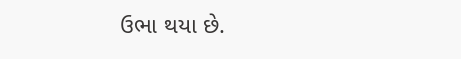ઉભા થયા છે.